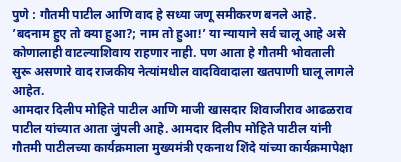पुणे : गौतमी पाटील आणि वाद हे सध्या जणू समीकरण बनले आहे. ’बदनाम हुए तो क्या हुआ?; नाम तो हुआ!’ या न्यायाने सर्व चालू आहे असे कोणालाही वाटल्याशिवाय राहणार नाही. पण आता हे गौतमी भोवताली सुरू असणारे वाद राजकीय नेत्यांमधील वादविवादाला खतपाणी घालू लागले आहेत.
आमदार दिलीप मोहिते पाटील आणि माजी खासदार शिवाजीराव आढळराव पाटील यांच्यात आता जुंपली आहे. आमदार दिलीप मोहिते पाटील यांनी गौतमी पाटीलच्या कार्यक्रमाला मुख्यमंत्री एकनाथ शिंदे यांच्या कार्यक्रमापेक्षा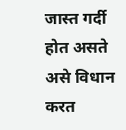जास्त गर्दी होत असते असे विधान करत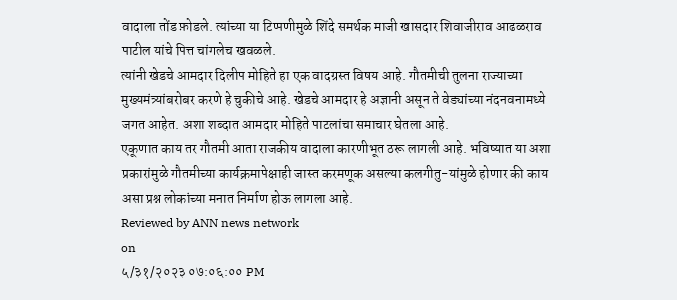वादाला तोंड फ़ोडले. त्यांच्या या टिप्पणीमुळे शिंदे समर्थक माजी खासदार शिवाजीराव आढळराव पाटील यांचे पित्त चांगलेच खवळले.
त्यांनी खेडचे आमदार दिलीप मोहिते हा एक वादग्रस्त विषय आहे. गौतमीची तुलना राज्याच्या मुख्यमंत्र्यांबरोबर करणे हे चुकीचे आहे. खेडचे आमदार हे अज्ञानी असून ते वेड्यांच्या नंदनवनामध्ये जगत आहेत. अशा शब्दात आमदार मोहिते पाटलांचा समाचार घेतला आहे.
एकूणात काय तर गौतमी आता राजकीय वादाला कारणीभूत ठरू लागली आहे. भविष्यात या अशा प्रकारांमुळे गौतमीच्या कार्यक्रमापेक्षाही जास्त करमणूक असल्या कलगीतु-यांमुळे होणार की काय असा प्रश्न लोकांच्या मनात निर्माण होऊ लागला आहे.
Reviewed by ANN news network
on
५/३१/२०२३ ०७:०६:०० PM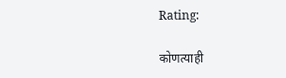Rating:

कोणत्याही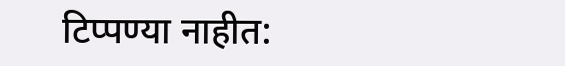टिप्पण्या नाहीत: